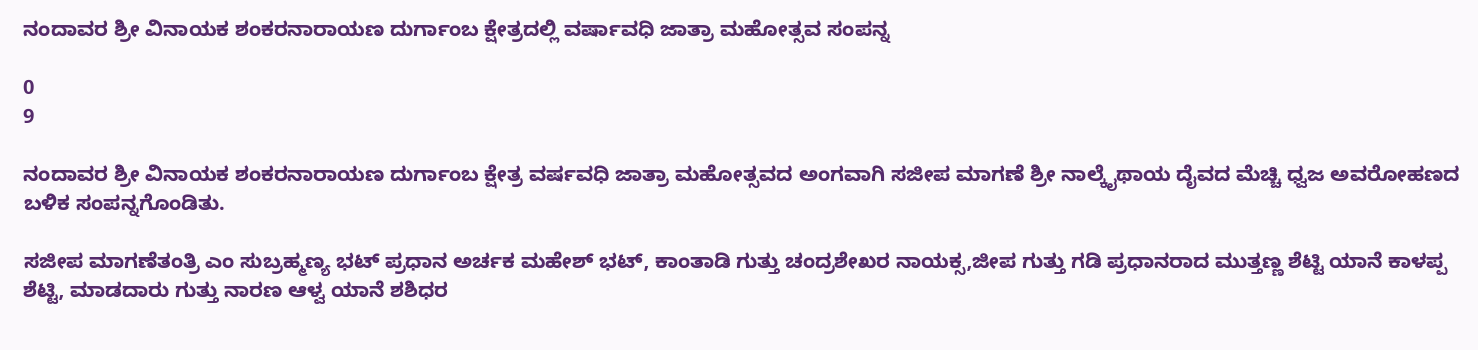ನಂದಾವರ ಶ್ರೀ ವಿನಾಯಕ ಶಂಕರನಾರಾಯಣ ದುರ್ಗಾಂಬ ಕ್ಷೇತ್ರದಲ್ಲಿ ವರ್ಷಾವಧಿ ಜಾತ್ರಾ ಮಹೋತ್ಸವ ಸಂಪನ್ನ

0
9

ನಂದಾವರ ಶ್ರೀ ವಿನಾಯಕ ಶಂಕರನಾರಾಯಣ ದುರ್ಗಾಂಬ ಕ್ಷೇತ್ರ ವರ್ಷವಧಿ ಜಾತ್ರಾ ಮಹೋತ್ಸವದ ಅಂಗವಾಗಿ ಸಜೀಪ ಮಾಗಣೆ ಶ್ರೀ ನಾಲ್ಕೈಥಾಯ ದೈವದ ಮೆಚ್ಚಿ ಧ್ವಜ ಅವರೋಹಣದ ಬಳಿಕ ಸಂಪನ್ನಗೊಂಡಿತು.

ಸಜೀಪ ಮಾಗಣೆತಂತ್ರಿ ಎಂ ಸುಬ್ರಹ್ಮಣ್ಯ ಭಟ್ ಪ್ರಧಾನ ಅರ್ಚಕ ಮಹೇಶ್ ಭಟ್, ಕಾಂತಾಡಿ ಗುತ್ತು ಚಂದ್ರಶೇಖರ ನಾಯಕ್ಸ,ಜೀಪ ಗುತ್ತು ಗಡಿ ಪ್ರಧಾನರಾದ ಮುತ್ತಣ್ಣ ಶೆಟ್ಟಿ ಯಾನೆ ಕಾಳಪ್ಪ ಶೆಟ್ಟಿ, ಮಾಡದಾರು ಗುತ್ತು ನಾರಣ ಆಳ್ವ ಯಾನೆ ಶಶಿಧರ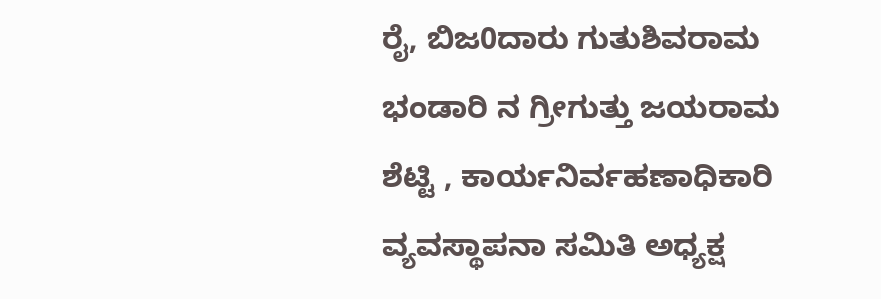ರೈ, ಬಿಜ0ದಾರು ಗುತುಶಿವರಾಮ ಭಂಡಾರಿ ನ ಗ್ರೀಗುತ್ತು ಜಯರಾಮ ಶೆಟ್ಟಿ , ಕಾರ್ಯನಿರ್ವಹಣಾಧಿಕಾರಿ ವ್ಯವಸ್ಥಾಪನಾ ಸಮಿತಿ ಅಧ್ಯಕ್ಷ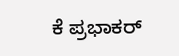ಕೆ ಪ್ರಭಾಕರ್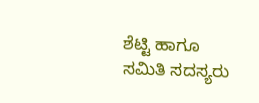ಶೆಟ್ಟಿ ಹಾಗೂ ಸಮಿತಿ ಸದಸ್ಯರು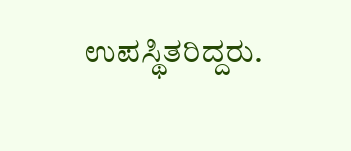ಉಪಸ್ಥಿತರಿದ್ದರು.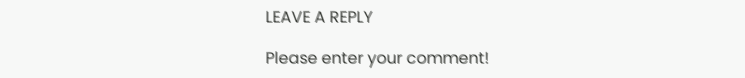LEAVE A REPLY

Please enter your comment!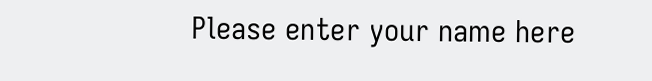Please enter your name here